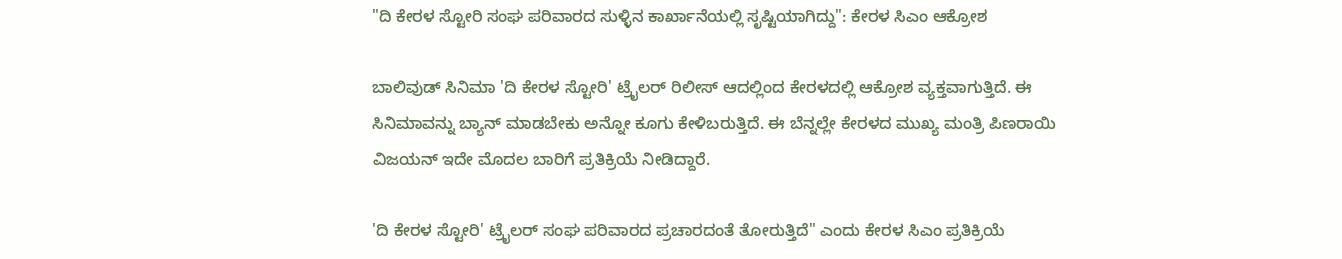"ದಿ ಕೇರಳ ಸ್ಟೋರಿ ಸಂಘ ಪರಿವಾರದ ಸುಳ್ಳಿನ ಕಾರ್ಖಾನೆಯಲ್ಲಿ ಸೃಷ್ಟಿಯಾಗಿದ್ದು": ಕೇರಳ ಸಿಎಂ ಆಕ್ರೋಶ

ಬಾಲಿವುಡ್ ಸಿನಿಮಾ 'ದಿ ಕೇರಳ ಸ್ಟೋರಿ' ಟ್ರೈಲರ್ ರಿಲೀಸ್ ಆದಲ್ಲಿಂದ ಕೇರಳದಲ್ಲಿ ಆಕ್ರೋಶ ವ್ಯಕ್ತವಾಗುತ್ತಿದೆ. ಈ ಸಿನಿಮಾವನ್ನು ಬ್ಯಾನ್ ಮಾಡಬೇಕು ಅನ್ನೋ ಕೂಗು ಕೇಳಿಬರುತ್ತಿದೆ. ಈ ಬೆನ್ನಲ್ಲೇ ಕೇರಳದ ಮುಖ್ಯ ಮಂತ್ರಿ ಪಿಣರಾಯಿ ವಿಜಯನ್ ಇದೇ ಮೊದಲ ಬಾರಿಗೆ ಪ್ರತಿಕ್ರಿಯೆ ನೀಡಿದ್ದಾರೆ.

'ದಿ ಕೇರಳ ಸ್ಟೋರಿ' ಟ್ರೈಲರ್ ಸಂಘ ಪರಿವಾರದ ಪ್ರಚಾರದಂತೆ ತೋರುತ್ತಿದೆ" ಎಂದು ಕೇರಳ ಸಿಎಂ ಪ್ರತಿಕ್ರಿಯೆ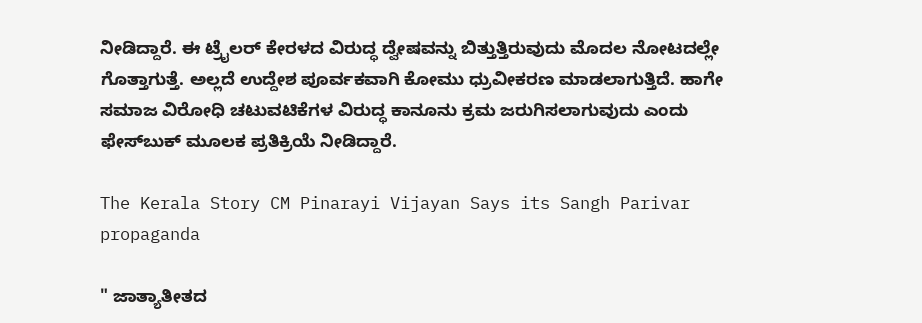ನೀಡಿದ್ದಾರೆ. ಈ ಟ್ರೈಲರ್ ಕೇರಳದ ವಿರುದ್ಧ ದ್ವೇಷವನ್ನು ಬಿತ್ತುತ್ತಿರುವುದು ಮೊದಲ ನೋಟದಲ್ಲೇ ಗೊತ್ತಾಗುತ್ತೆ. ಅಲ್ಲದೆ ಉದ್ದೇಶ ಪೂರ್ವಕವಾಗಿ ಕೋಮು ಧ್ರುವೀಕರಣ ಮಾಡಲಾಗುತ್ತಿದೆ. ಹಾಗೇ ಸಮಾಜ ವಿರೋಧಿ ಚಟುವಟಿಕೆಗಳ ವಿರುದ್ಧ ಕಾನೂನು ಕ್ರಮ ಜರುಗಿಸಲಾಗುವುದು ಎಂದು ಫೇಸ್‌ಬುಕ್ ಮೂಲಕ ಪ್ರತಿಕ್ರಿಯೆ ನೀಡಿದ್ದಾರೆ.

The Kerala Story CM Pinarayi Vijayan Says its Sangh Parivar propaganda

" ಜಾತ್ಯಾತೀತದ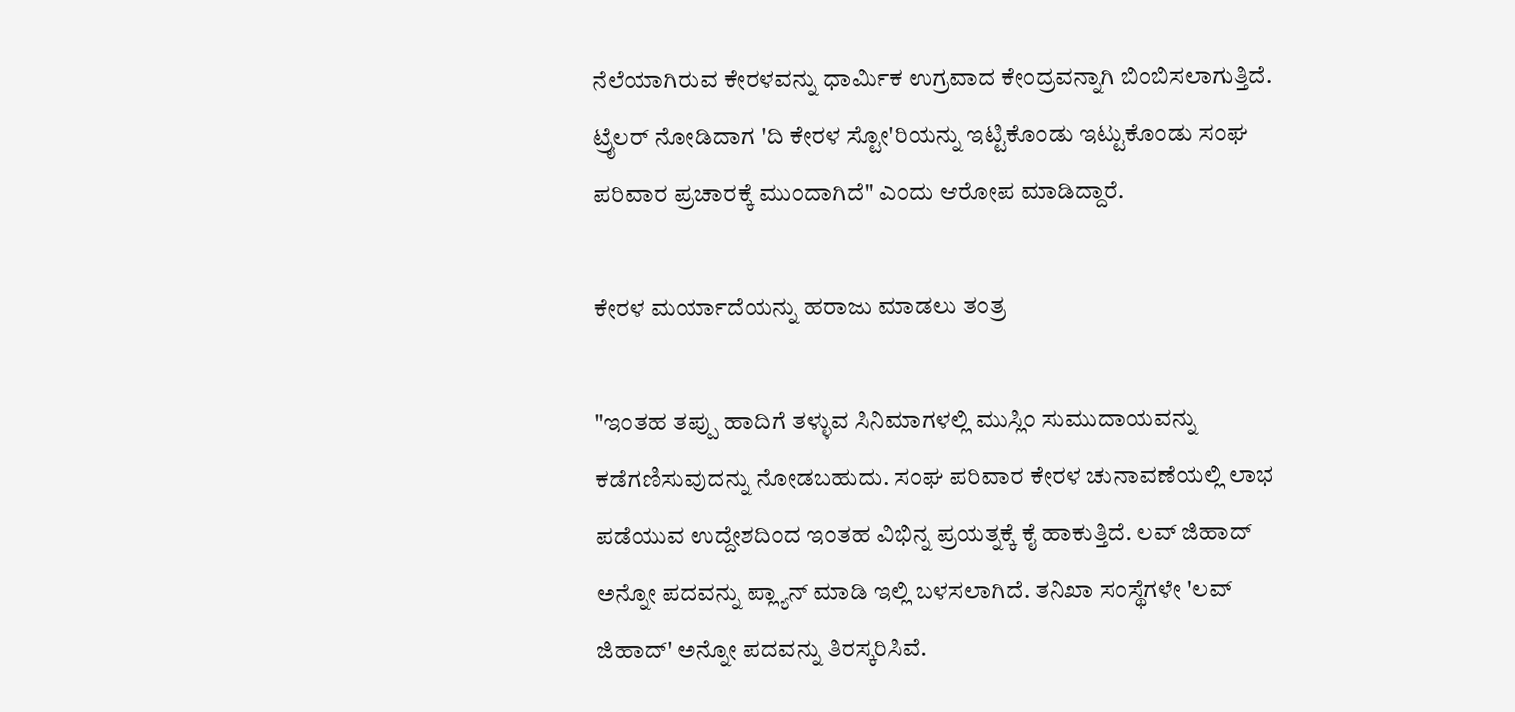ನೆಲೆಯಾಗಿರುವ ಕೇರಳವನ್ನು ಧಾರ್ಮಿಕ ಉಗ್ರವಾದ ಕೇಂದ್ರವನ್ನಾಗಿ ಬಿಂಬಿಸಲಾಗುತ್ತಿದೆ. ಟ್ರೈಲರ್ ನೋಡಿದಾಗ 'ದಿ ಕೇರಳ ಸ್ಟೋ'ರಿಯನ್ನು ಇಟ್ಟಿಕೊಂಡು ಇಟ್ಟುಕೊಂಡು ಸಂಘ ಪರಿವಾರ ಪ್ರಚಾರಕ್ಕೆ ಮುಂದಾಗಿದೆ" ಎಂದು ಆರೋಪ ಮಾಡಿದ್ದಾರೆ.

ಕೇರಳ ಮರ್ಯಾದೆಯನ್ನು ಹರಾಜು ಮಾಡಲು ತಂತ್ರ

"ಇಂತಹ ತಪ್ಪು ಹಾದಿಗೆ ತಳ್ಳುವ ಸಿನಿಮಾಗಳಲ್ಲಿ ಮುಸ್ಲಿಂ ಸುಮುದಾಯವನ್ನು ಕಡೆಗಣಿಸುವುದನ್ನು ನೋಡಬಹುದು. ಸಂಘ ಪರಿವಾರ ಕೇರಳ ಚುನಾವಣೆಯಲ್ಲಿ ಲಾಭ ಪಡೆಯುವ ಉದ್ದೇಶದಿಂದ ಇಂತಹ ವಿಭಿನ್ನ ಪ್ರಯತ್ನಕ್ಕೆ ಕೈ ಹಾಕುತ್ತಿದೆ. ಲವ್ ಜಿಹಾದ್ ಅನ್ನೋ ಪದವನ್ನು ಪ್ಲ್ಯಾನ್ ಮಾಡಿ ಇಲ್ಲಿ ಬಳಸಲಾಗಿದೆ. ತನಿಖಾ ಸಂಸ್ಥೆಗಳೇ 'ಲವ್ ಜಿಹಾದ್' ಅನ್ನೋ ಪದವನ್ನು ತಿರಸ್ಕರಿಸಿವೆ.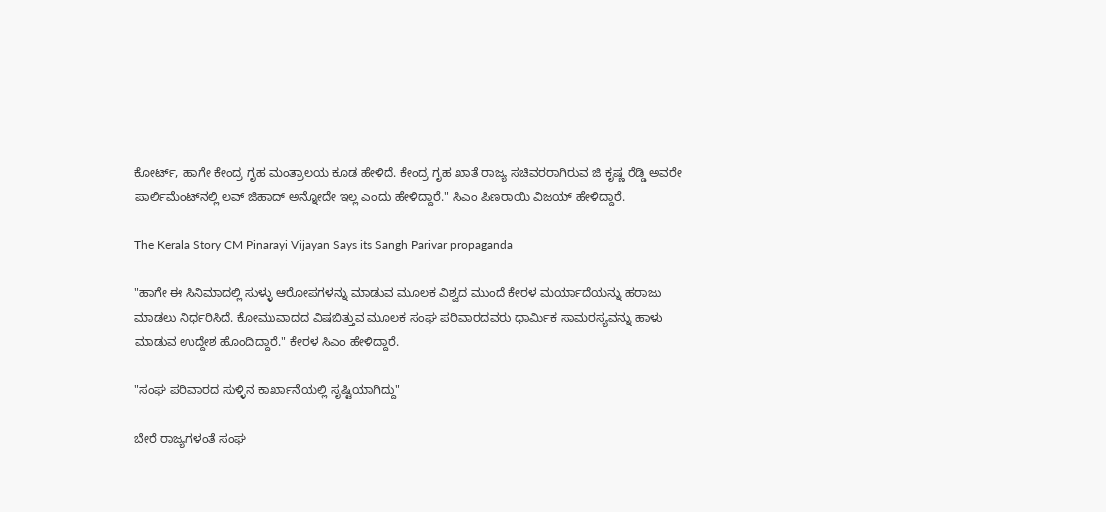ಕೋರ್ಟ್, ಹಾಗೇ ಕೇಂದ್ರ ಗೃಹ ಮಂತ್ರಾಲಯ ಕೂಡ ಹೇಳಿದೆ. ಕೇಂದ್ರ ಗೃಹ ಖಾತೆ ರಾಜ್ಯ ಸಚಿವರರಾಗಿರುವ ಜಿ ಕೃಷ್ಣ ರೆಡ್ಡಿ ಅವರೇ ಪಾರ್ಲಿಮೆಂಟ್‌ನಲ್ಲಿ ಲವ್ ಜಿಹಾದ್ ಅನ್ನೋದೇ ಇಲ್ಲ ಎಂದು ಹೇಳಿದ್ದಾರೆ." ಸಿಎಂ ಪಿಣರಾಯಿ ವಿಜಯ್ ಹೇಳಿದ್ದಾರೆ.

The Kerala Story CM Pinarayi Vijayan Says its Sangh Parivar propaganda

"ಹಾಗೇ ಈ ಸಿನಿಮಾದಲ್ಲಿ ಸುಳ್ಳು ಆರೋಪಗಳನ್ನು ಮಾಡುವ ಮೂಲಕ ವಿಶ್ವದ ಮುಂದೆ ಕೇರಳ ಮರ್ಯಾದೆಯನ್ನು ಹರಾಜು ಮಾಡಲು ನಿರ್ಧರಿಸಿದೆ. ಕೋಮುವಾದದ ವಿಷಬಿತ್ತುವ ಮೂಲಕ ಸಂಘ ಪರಿವಾರದವರು ಧಾರ್ಮಿಕ ಸಾಮರಸ್ಯವನ್ನು ಹಾಳು ಮಾಡುವ ಉದ್ದೇಶ ಹೊಂದಿದ್ದಾರೆ." ಕೇರಳ ಸಿಎಂ ಹೇಳಿದ್ದಾರೆ.

"ಸಂಘ ಪರಿವಾರದ ಸುಳ್ಳಿನ ಕಾರ್ಖಾನೆಯಲ್ಲಿ ಸೃಷ್ಟಿಯಾಗಿದ್ದು"

ಬೇರೆ ರಾಜ್ಯಗಳಂತೆ ಸಂಘ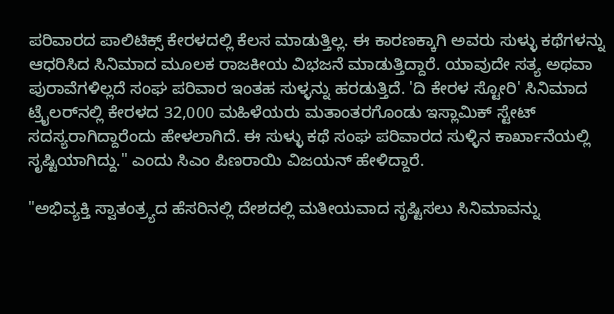ಪರಿವಾರದ ಪಾಲಿಟಿಕ್ಸ್ ಕೇರಳದಲ್ಲಿ ಕೆಲಸ ಮಾಡುತ್ತಿಲ್ಲ. ಈ ಕಾರಣಕ್ಕಾಗಿ ಅವರು ಸುಳ್ಳು ಕಥೆಗಳನ್ನು ಆಧರಿಸಿದ ಸಿನಿಮಾದ ಮೂಲಕ ರಾಜಕೀಯ ವಿಭಜನೆ ಮಾಡುತ್ತಿದ್ದಾರೆ. ಯಾವುದೇ ಸತ್ಯ ಅಥವಾ ಪುರಾವೆಗಳಿಲ್ಲದೆ ಸಂಘ ಪರಿವಾರ ಇಂತಹ ಸುಳ್ಳನ್ನು ಹರಡುತ್ತಿದೆ. 'ದಿ ಕೇರಳ ಸ್ಟೋರಿ' ಸಿನಿಮಾದ ಟ್ರೈಲರ್‌ನಲ್ಲಿ ಕೇರಳದ 32,000 ಮಹಿಳೆಯರು ಮತಾಂತರಗೊಂಡು ಇಸ್ಲಾಮಿಕ್ ಸ್ಟೇಟ್ ಸದಸ್ಯರಾಗಿದ್ದಾರೆಂದು ಹೇಳಲಾಗಿದೆ. ಈ ಸುಳ್ಳು ಕಥೆ ಸಂಘ ಪರಿವಾರದ ಸುಳ್ಳಿನ ಕಾರ್ಖಾನೆಯಲ್ಲಿ ಸೃಷ್ಟಿಯಾಗಿದ್ದು." ಎಂದು ಸಿಎಂ ಪಿಣರಾಯಿ ವಿಜಯನ್ ಹೇಳಿದ್ದಾರೆ.

"ಅಭಿವ್ಯಕ್ತಿ ಸ್ವಾತಂತ್ರ್ಯದ ಹೆಸರಿನಲ್ಲಿ ದೇಶದಲ್ಲಿ ಮತೀಯವಾದ ಸೃಷ್ಟಿಸಲು ಸಿನಿಮಾವನ್ನು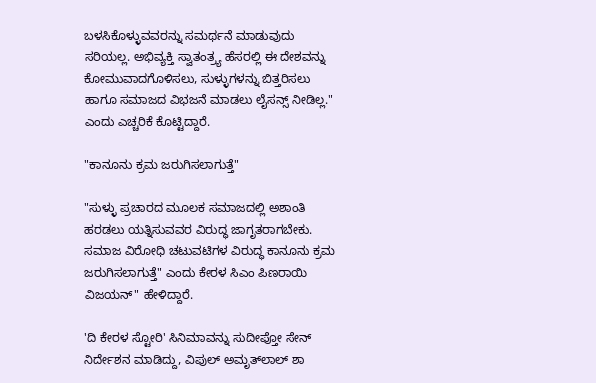ಬಳಸಿಕೊಳ್ಳುವವರನ್ನು ಸಮರ್ಥನೆ ಮಾಡುವುದು ಸರಿಯಲ್ಲ. ಅಭಿವ್ಯಕ್ತಿ ಸ್ವಾತಂತ್ರ್ಯ ಹೆಸರಲ್ಲಿ ಈ ದೇಶವನ್ನು ಕೋಮುವಾದಗೊಳಿಸಲು, ಸುಳ್ಳುಗಳನ್ನು ಬಿತ್ತರಿಸಲು ಹಾಗೂ ಸಮಾಜದ ವಿಭಜನೆ ಮಾಡಲು ಲೈಸನ್ಸ್ ನೀಡಿಲ್ಲ." ಎಂದು ಎಚ್ಚರಿಕೆ ಕೊಟ್ಟಿದ್ದಾರೆ.

"ಕಾನೂನು ಕ್ರಮ ಜರುಗಿಸಲಾಗುತ್ತೆ"

"ಸುಳ್ಳು ಪ್ರಚಾರದ ಮೂಲಕ ಸಮಾಜದಲ್ಲಿ ಅಶಾಂತಿ ಹರಡಲು ಯತ್ನಿಸುವವರ ವಿರುದ್ಧ ಜಾಗೃತರಾಗಬೇಕು. ಸಮಾಜ ವಿರೋಧಿ ಚಟುವಟಿಗಳ ವಿರುದ್ಧ ಕಾನೂನು ಕ್ರಮ ಜರುಗಿಸಲಾಗುತ್ತೆ" ಎಂದು ಕೇರಳ ಸಿಎಂ ಪಿಣರಾಯಿ ವಿಜಯನ್" ಹೇಳಿದ್ದಾರೆ.

'ದಿ ಕೇರಳ ಸ್ಟೋರಿ' ಸಿನಿಮಾವನ್ನು ಸುದೀಪ್ತೋ ಸೇನ್ ನಿರ್ದೇಶನ ಮಾಡಿದ್ದು, ವಿಪುಲ್ ಅಮೃತ್‌ಲಾಲ್ ಶಾ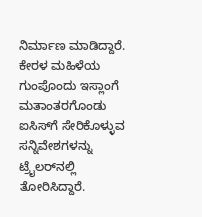ನಿರ್ಮಾಣ ಮಾಡಿದ್ದಾರೆ. ಕೇರಳ ಮಹಿಳೆಯ ಗುಂಪೊಂದು ಇಸ್ಲಾಂಗೆ ಮತಾಂತರಗೊಂಡು ಐಸಿಸ್‌ಗೆ ಸೇರಿಕೊಳ್ಳುವ ಸನ್ನಿವೇಶಗಳನ್ನು ಟ್ರೈಲರ್‌ನಲ್ಲಿ ತೋರಿಸಿದ್ದಾರೆ.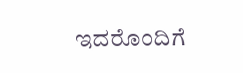ಇದರೊಂದಿಗೆ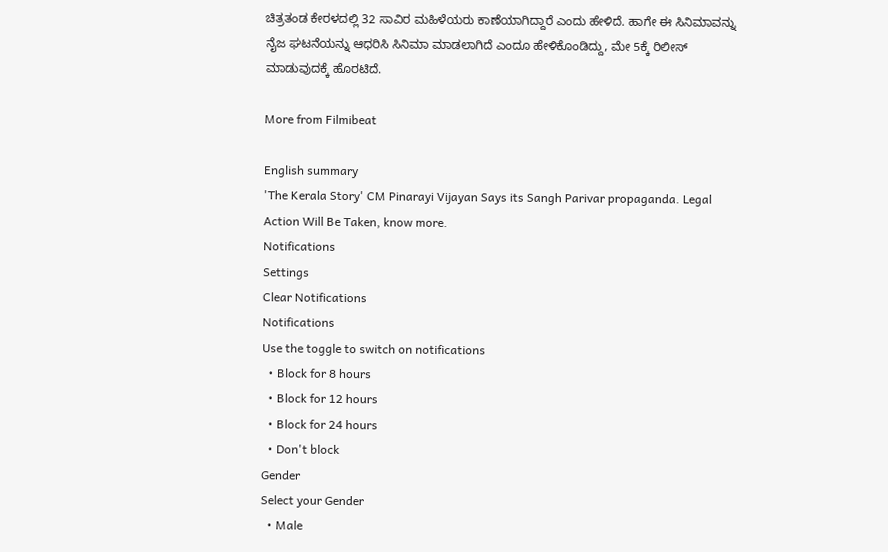ಚಿತ್ರತಂಡ ಕೇರಳದಲ್ಲಿ 32 ಸಾವಿರ ಮಹಿಳೆಯರು ಕಾಣೆಯಾಗಿದ್ದಾರೆ ಎಂದು ಹೇಳಿದೆ. ಹಾಗೇ ಈ ಸಿನಿಮಾವನ್ನು ನೈಜ ಘಟನೆಯನ್ನು ಆಧರಿಸಿ ಸಿನಿಮಾ ಮಾಡಲಾಗಿದೆ ಎಂದೂ ಹೇಳಿಕೊಂಡಿದ್ದು, ಮೇ 5ಕ್ಕೆ ರಿಲೀಸ್ ಮಾಡುವುದಕ್ಕೆ ಹೊರಟಿದೆ.

More from Filmibeat

English summary
'The Kerala Story' CM Pinarayi Vijayan Says its Sangh Parivar propaganda. Legal Action Will Be Taken, know more.
Notifications
Settings
Clear Notifications
Notifications
Use the toggle to switch on notifications
  • Block for 8 hours
  • Block for 12 hours
  • Block for 24 hours
  • Don't block
Gender
Select your Gender
  • Male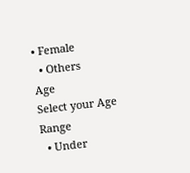• Female
  • Others
Age
Select your Age Range
  • Under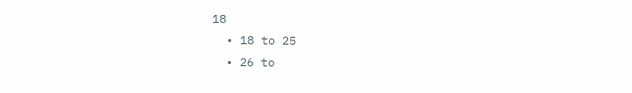18
  • 18 to 25
  • 26 to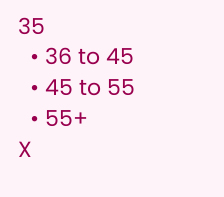35
  • 36 to 45
  • 45 to 55
  • 55+
X